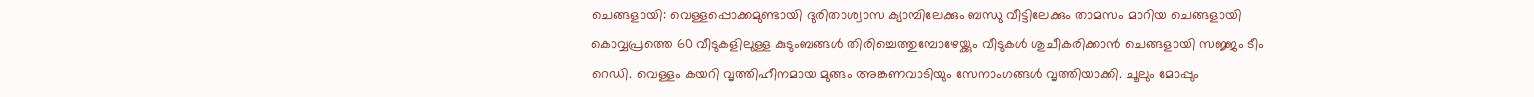ചെങ്ങളായി: വെള്ളപ്പൊക്കമുണ്ടായി ദുരിതാശ്വാസ ക്യാമ്പിലേക്കും ബന്ധു വീട്ടിലേക്കും താമസം മാറിയ ചെങ്ങളായി കൊവ്വപ്രത്തെ 60 വീടുകളിലുള്ള കുടുംബങ്ങൾ തിരിച്ചെത്തുമ്പോഴേയ്ക്കും വീടുകൾ ശുചീകരിക്കാൻ ചെങ്ങളായി സജ്ജം ടീം റെഡി. വെള്ളം കയറി വൃത്തിഹീനമായ മുങ്ങം അങ്കണവാടിയും സേനാംഗങ്ങൾ വൃത്തിയാക്കി. ചൂലും മോപ്പും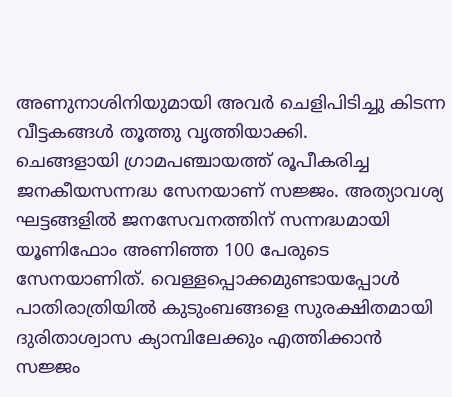അണുനാശിനിയുമായി അവർ ചെളിപിടിച്ചു കിടന്ന വീട്ടകങ്ങൾ തൂത്തു വൃത്തിയാക്കി.
ചെങ്ങളായി ഗ്രാമപഞ്ചായത്ത് രൂപീകരിച്ച ജനകീയസന്നദ്ധ സേനയാണ് സജ്ജം. അത്യാവശ്യ ഘട്ടങ്ങളിൽ ജനസേവനത്തിന് സന്നദ്ധമായി യൂണിഫോം അണിഞ്ഞ 100 പേരുടെ സേനയാണിത്. വെള്ളപ്പൊക്കമുണ്ടായപ്പോൾ പാതിരാത്രിയിൽ കുടുംബങ്ങളെ സുരക്ഷിതമായി ദുരിതാശ്വാസ ക്യാമ്പിലേക്കും എത്തിക്കാൻ സജ്ജം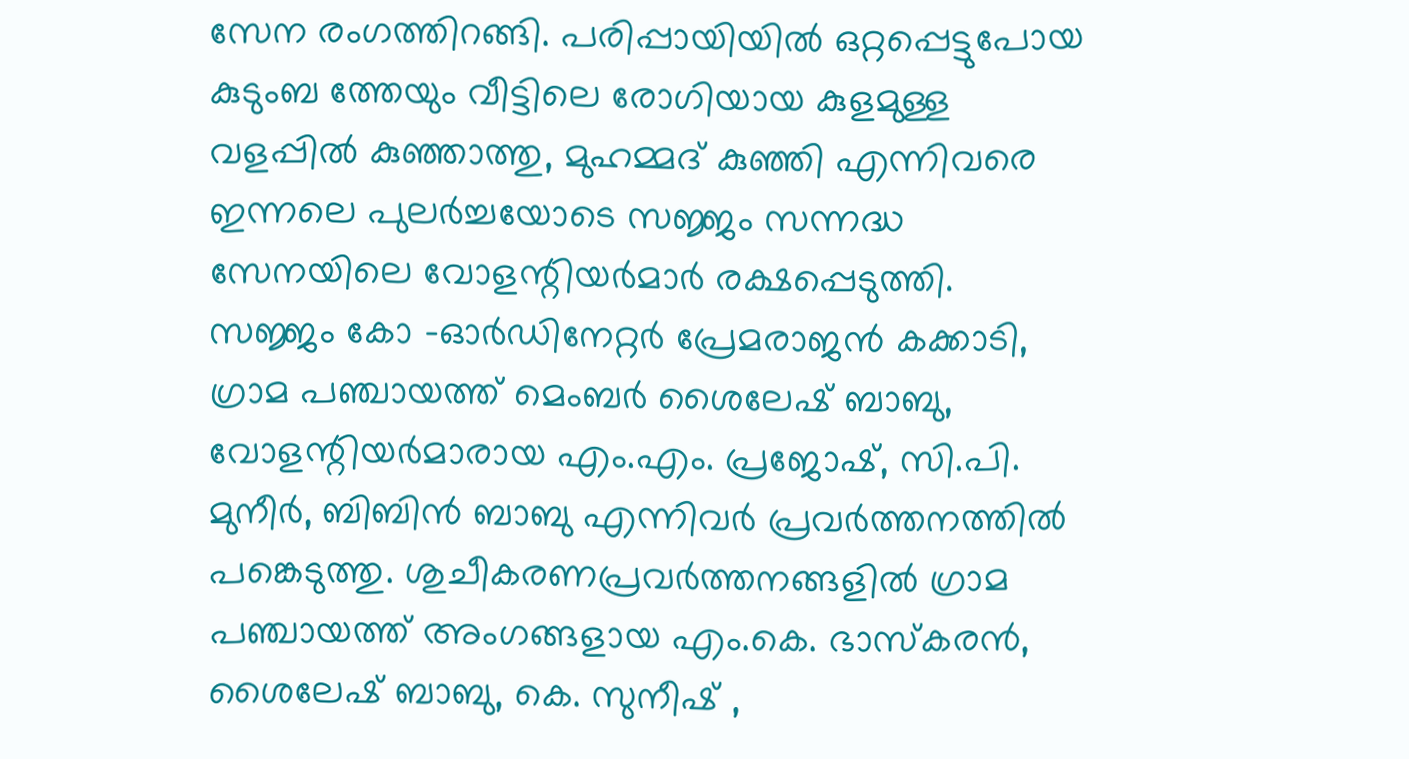സേന രംഗത്തിറങ്ങി. പരിപ്പായിയിൽ ഒറ്റപ്പെട്ടുപോയ കുടുംബ ത്തേയും വീട്ടിലെ രോഗിയായ കുളമുള്ള വളപ്പിൽ കുഞ്ഞാത്തു, മുഹമ്മദ് കുഞ്ഞി എന്നിവരെ ഇന്നലെ പുലർച്ചയോടെ സജ്ജം സന്നദ്ധ സേനയിലെ വോളന്റിയർമാർ രക്ഷപ്പെടുത്തി.
സജ്ജം കോ -ഓർഡിനേറ്റർ പ്രേമരാജൻ കക്കാടി, ഗ്രാമ പഞ്ചായത്ത് മെംബർ ശൈലേഷ് ബാബു, വോളന്റിയർമാരായ എം.എം. പ്രജോഷ്, സി.പി. മുനീർ, ബിബിൻ ബാബു എന്നിവർ പ്രവർത്തനത്തിൽ പങ്കെടുത്തു. ശുചീകരണപ്രവർത്തനങ്ങളിൽ ഗ്രാമ പഞ്ചായത്ത് അംഗങ്ങളായ എം.കെ. ഭാസ്കരൻ, ശൈലേഷ് ബാബു, കെ. സുനീഷ് ,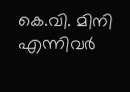കെ.വി. മിനി എന്നിവർ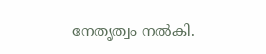നേതൃത്വം നൽകി.